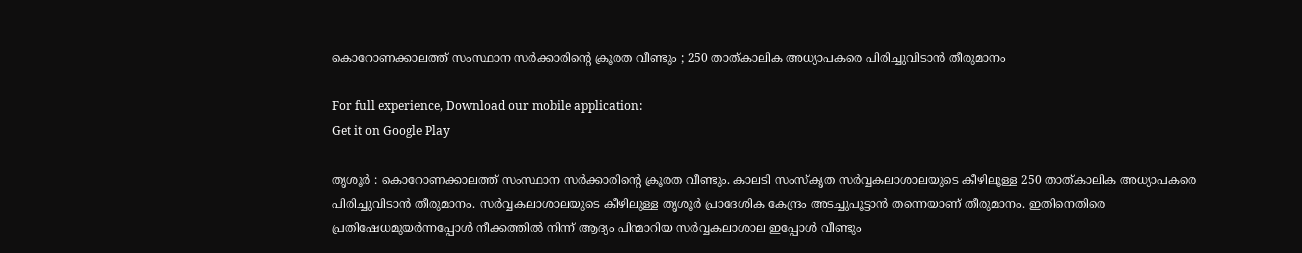കൊറോണക്കാലത്ത് സംസ്ഥാന സര്‍ക്കാരിന്റെ ക്രൂരത വീണ്ടും ; 250 താത്കാലിക അധ്യാപകരെ പിരിച്ചുവിടാന്‍ തീരുമാനം

For full experience, Download our mobile application:
Get it on Google Play

തൃശൂര്‍ : കൊറോണക്കാലത്ത് സംസ്ഥാന സര്‍ക്കാരിന്റെ ക്രൂരത വീണ്ടും. കാലടി സംസ്‌കൃത സര്‍വ്വകലാശാലയുടെ കീഴിലൂള്ള 250 താത്കാലിക അധ്യാപകരെ പിരിച്ചുവിടാന്‍ തീരുമാനം. സര്‍വ്വകലാശാലയുടെ കീഴിലുള്ള തൃശൂര്‍ പ്രാദേശിക കേന്ദ്രം അടച്ചുപൂട്ടാന്‍ തന്നെയാണ് തീരുമാനം. ഇതിനെതിരെ പ്രതിഷേധമുയര്‍ന്നപ്പോള്‍ നീക്കത്തില്‍ നിന്ന് ആദ്യം പിന്മാറിയ സര്‍വ്വകലാശാല ഇപ്പോള്‍ വീണ്ടും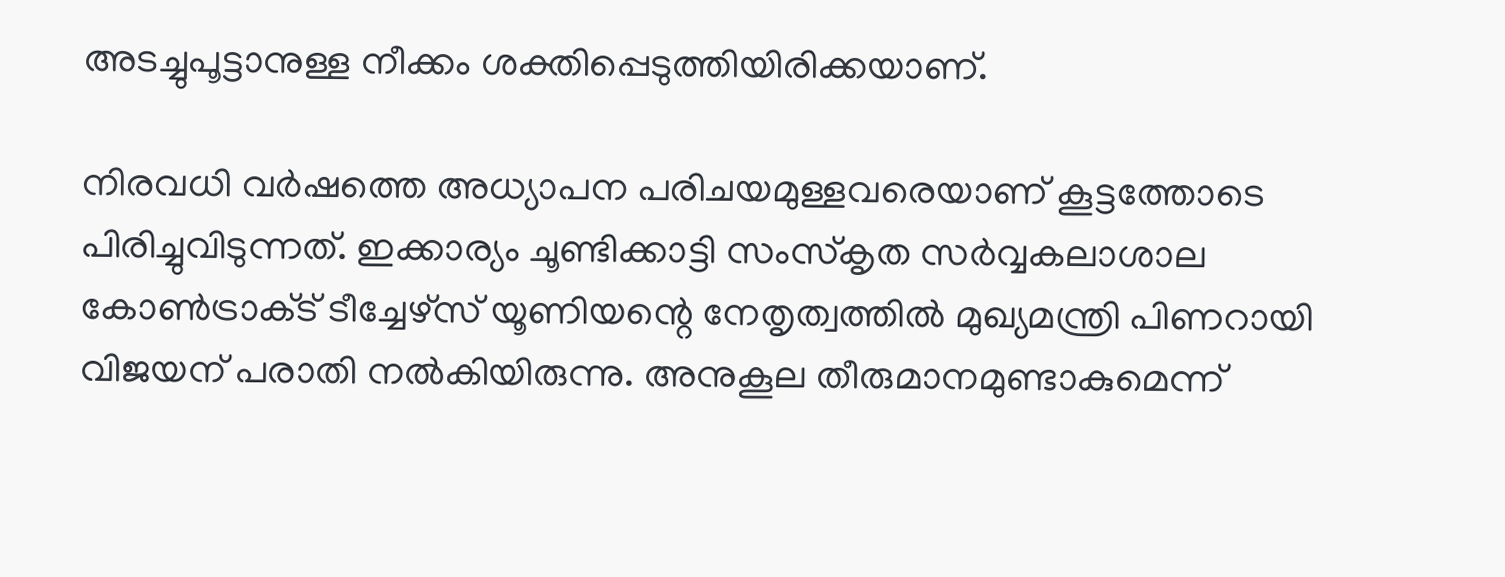അടച്ചുപൂട്ടാനുള്ള നീക്കം ശക്തിപ്പെടുത്തിയിരിക്കയാണ്.

നിരവധി വര്‍ഷത്തെ അധ്യാപന പരിചയമുള്ളവരെയാണ് കൂട്ടത്തോടെ പിരിച്ചുവിടുന്നത്. ഇക്കാര്യം ചൂണ്ടിക്കാട്ടി സംസ്‌കൃത സര്‍വ്വകലാശാല കോണ്‍ട്രാക്‌ട് ടീച്ചേഴ്‌സ് യൂണിയന്റെ നേതൃത്വത്തില്‍ മുഖ്യമന്ത്രി പിണറായി വിജയന് പരാതി നല്‍കിയിരുന്നു. അനുകൂല തീരുമാനമുണ്ടാകുമെന്ന്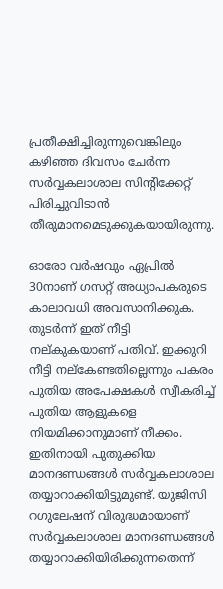പ്രതീക്ഷിച്ചിരുന്നുവെങ്കിലും കഴിഞ്ഞ ദിവസം ചേര്‍ന്ന സര്‍വ്വകലാശാല സിന്റിക്കേറ്റ് പിരിച്ചുവിടാന്‍ തീരുമാനമെടുക്കുകയായിരുന്നു.

ഓരോ വര്‍ഷവും ഏപ്രില്‍ 30നാണ് ഗസറ്റ് അധ്യാപകരുടെ കാലാവധി അവസാനിക്കുക. തുടര്‍ന്ന് ഇത് നീട്ടി നല്കുകയാണ് പതിവ്. ഇക്കുറി നീട്ടി നല്‌കേണ്ടതില്ലെന്നും പകരം പുതിയ അപേക്ഷകള്‍ സ്വീകരിച്ച്‌ പുതിയ ആളുകളെ നിയമിക്കാനുമാണ് നീക്കം. ഇതിനായി പുതുക്കിയ മാനദണ്ഡങ്ങള്‍ സര്‍വ്വകലാശാല തയ്യാറാക്കിയിട്ടുമുണ്ട്. യുജിസി റഗുലേഷന് വിരുദ്ധമായാണ് സര്‍വ്വകലാശാല മാനദണ്ഡങ്ങള്‍ തയ്യാറാക്കിയിരിക്കുന്നതെന്ന്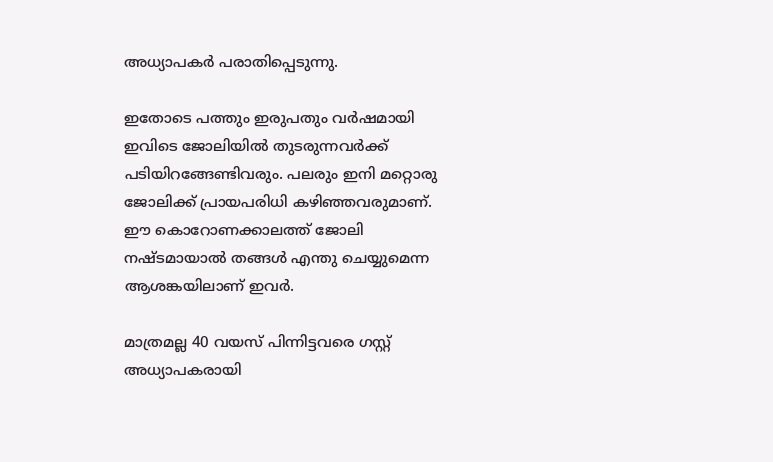അധ്യാപകര്‍ പരാതിപ്പെടുന്നു.

ഇതോടെ പത്തും ഇരുപതും വര്‍ഷമായി ഇവിടെ ജോലിയില്‍ തുടരുന്നവര്‍ക്ക് പടിയിറങ്ങേണ്ടിവരും. പലരും ഇനി മറ്റൊരു ജോലിക്ക് പ്രായപരിധി കഴിഞ്ഞവരുമാണ്. ഈ കൊറോണക്കാലത്ത് ജോലി നഷ്ടമായാല്‍ തങ്ങള്‍ എന്തു ചെയ്യുമെന്ന ആശങ്കയിലാണ് ഇവര്‍.

മാത്രമല്ല 40 വയസ് പിന്നിട്ടവരെ ഗസ്റ്റ് അധ്യാപകരായി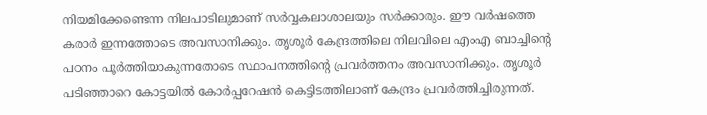നിയമിക്കേണ്ടെന്ന നിലപാടിലുമാണ് സര്‍വ്വകലാശാലയും സര്‍ക്കാരും. ഈ വര്‍ഷത്തെ കരാര്‍ ഇന്നത്തോടെ അവസാനിക്കും. തൃശൂര്‍ കേന്ദ്രത്തിലെ നിലവിലെ എംഎ ബാച്ചിന്റെ പഠനം പൂര്‍ത്തിയാകുന്നതോടെ സ്ഥാപനത്തിന്റെ പ്രവര്‍ത്തനം അവസാനിക്കും. തൃശൂര്‍ പടിഞ്ഞാറെ കോട്ടയില്‍ കോര്‍പ്പറേഷന്‍ കെട്ടിടത്തിലാണ് കേന്ദ്രം പ്രവര്‍ത്തിച്ചിരുന്നത്.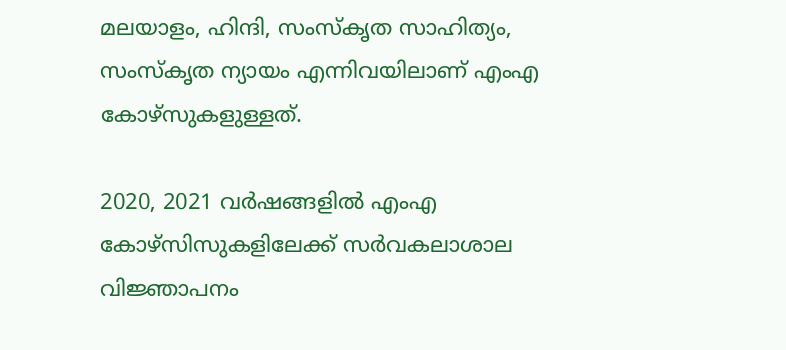മലയാളം, ഹിന്ദി, സംസ്‌കൃത സാഹിത്യം, സംസ്‌കൃത ന്യായം എന്നിവയിലാണ് എംഎ കോഴ്‌സുകളുള്ളത്.

2020, 2021 വര്‍ഷങ്ങളില്‍ എംഎ കോഴ്‌സിസുകളിലേക്ക് സര്‍വകലാശാല വിജ്ഞാപനം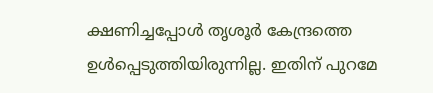ക്ഷണിച്ചപ്പോള്‍ തൃശൂര്‍ കേന്ദ്രത്തെ ഉള്‍പ്പെടുത്തിയിരുന്നില്ല. ഇതിന് പുറമേ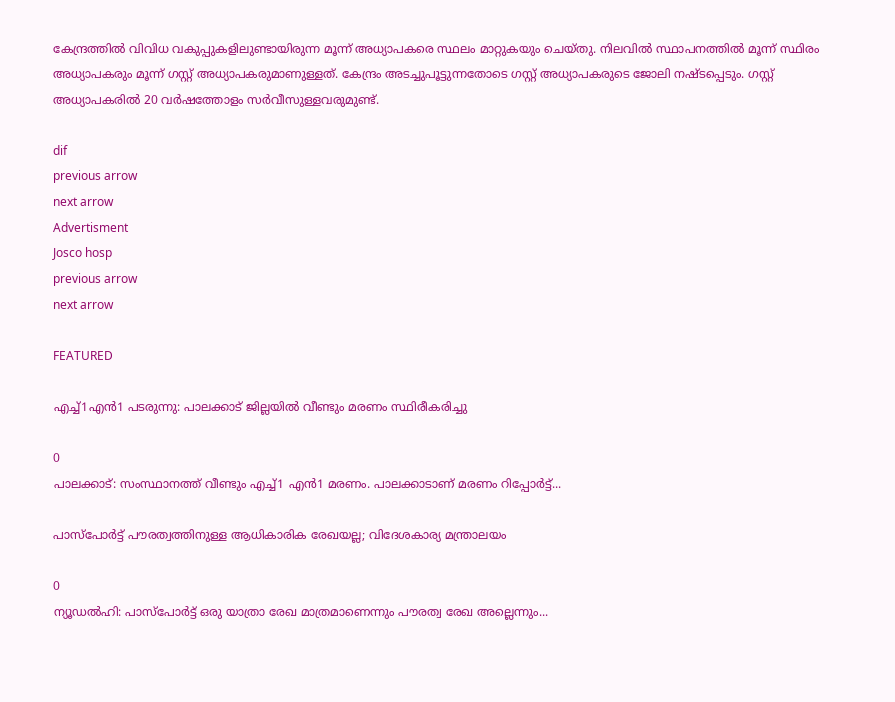കേന്ദ്രത്തില്‍ വിവിധ വകുപ്പുകളിലുണ്ടായിരുന്ന മൂന്ന് അധ്യാപകരെ സ്ഥലം മാറ്റുകയും ചെയ്തു. നിലവില്‍ സ്ഥാപനത്തില്‍ മൂന്ന് സ്ഥിരം അധ്യാപകരും മൂന്ന് ഗസ്റ്റ് അധ്യാപകരുമാണുള്ളത്. കേന്ദ്രം അടച്ചുപൂട്ടുന്നതോടെ ഗസ്റ്റ് അധ്യാപകരുടെ ജോലി നഷ്ടപ്പെടും. ഗസ്റ്റ് അധ്യാപകരില്‍ 20 വര്‍ഷത്തോളം സര്‍വീസുള്ളവരുമുണ്ട്.

dif
previous arrow
next arrow
Advertisment
Josco hosp
previous arrow
next arrow

FEATURED

എച്ച്1എൻ1 പടരുന്നു: പാലക്കാട് ജില്ലയിൽ വീണ്ടും മരണം സ്ഥിരീകരിച്ചു

0
പാലക്കാട്: സംസ്ഥാനത്ത് വീണ്ടും എച്ച്1 എന്‍1 മരണം. പാലക്കാടാണ് മരണം റിപ്പോര്‍ട്ട്...

പാസ്‌പോർട്ട് പൗരത്വത്തിനുള്ള ആധികാരിക രേഖയല്ല; വിദേശകാര്യ മന്ത്രാലയം

0
ന്യൂഡല്‍ഹി: പാസ്‌പോർട്ട് ഒരു യാത്രാ രേഖ മാത്രമാണെന്നും പൗരത്വ രേഖ അല്ലെന്നും...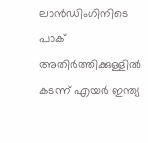ലാൻഡിംഗിനിടെ പാക് അതിർത്തിക്കുള്ളിൽ കടന്ന് എയർ ഇന്ത്യ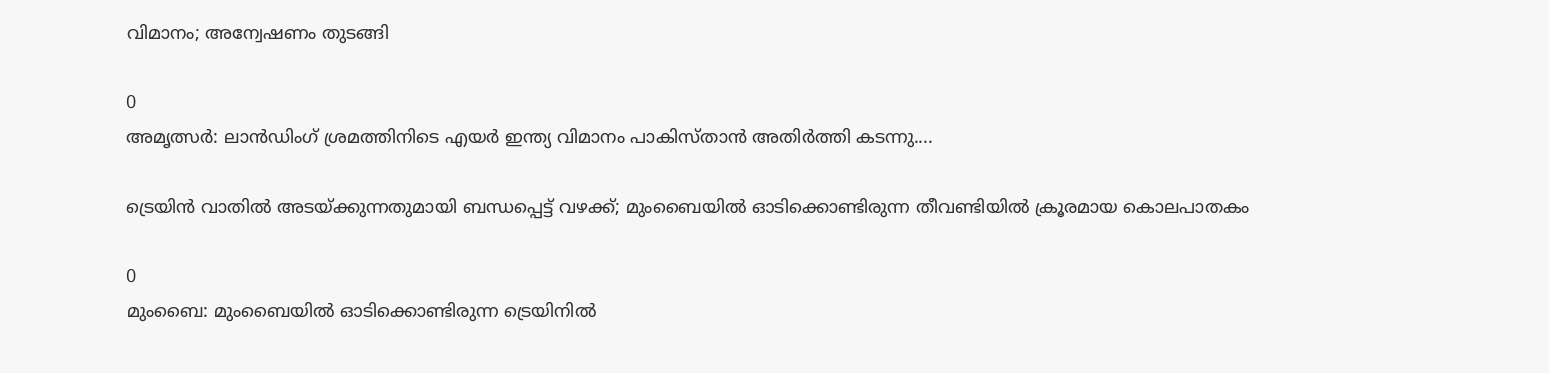വിമാനം; അന്വേഷണം തുടങ്ങി

0
അമൃത്സർ: ലാൻഡിംഗ് ശ്രമത്തിനിടെ എയർ ഇന്ത്യ വിമാനം പാകിസ്താൻ അതിർത്തി കടന്നു....

ട്രെയിൻ വാതിൽ അടയ്ക്കുന്നതുമായി ബന്ധപ്പെട്ട് വഴക്ക്; മുംബൈയിൽ ഓടിക്കൊണ്ടിരുന്ന തീവണ്ടിയിൽ ക്രൂരമായ കൊലപാതകം

0
മുംബൈ: മുംബൈയില്‍ ഓടിക്കൊണ്ടിരുന്ന ട്രെയിനില്‍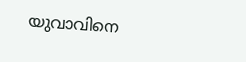യുവാവിനെ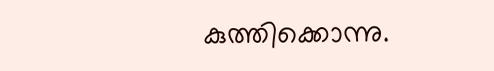കുത്തിക്കൊന്നു.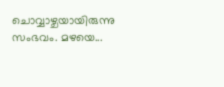ചൊവ്വാഴ്ചയായിരുന്നു സംഭവം. മഴയെ...